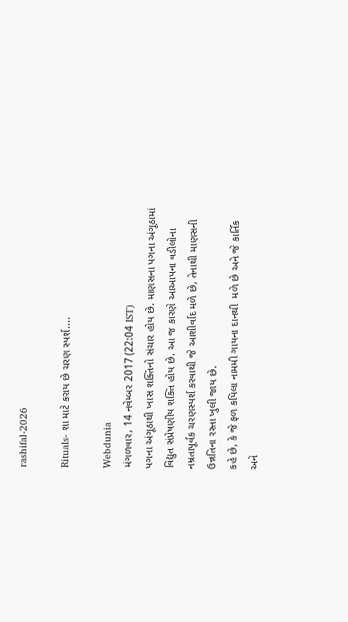rashifal-2026

Rituals- શા માટે કરાય છે ચરણ સ્પર્શ....

Webdunia
મંગળવાર, 14 નવેમ્બર 2017 (22:04 IST)
પગના અંગૂઠાથી ખાસ શક્તિનો સંચાર હોય છે. માણસના પગના અંગૂઠામાં વિદ્યુત સંપ્રેષણીય શક્તિ હોય છે. આ જ કારણે આઆપના વડીલોના નમ્રતાપૂર્વક ચરણસ્પર્શ કરવાથી જે આશીર્વાદ મળે છે, તેનાથી માણસની ઉન્નતિના રસ્તા ખુલી જાય છે.
કહે છે, કે જે ફળ કપિલા નામમી ગાયના દાનથી  મળે છે અને જે કાર્તિક અને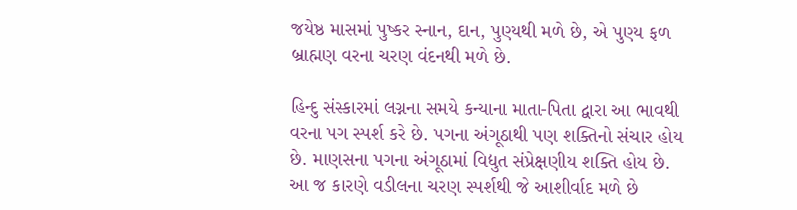જયેષ્ઠ માસમાં પુષ્કર સ્નાન, દાન, પુણ્યથી મળે છે, એ પુણ્ય ફળ બ્રાહ્મણ વરના ચરણ વંદનથી મળે છે.

હિન્દુ સંસ્કારમાં લગ્નના સમયે કન્યાના માતા-પિતા દ્વારા આ ભાવથી વરના પગ સ્પર્શ કરે છે. પગના અંગૂઠાથી પણ શક્તિનો સંચાર હોય છે. માણસના પગના અંગૂઠામાં વિદ્યુત સંપ્રેક્ષણીય શક્તિ હોય છે. આ જ કારણે વડીલના ચરણ સ્પર્શથી જે આશીર્વાદ મળે છે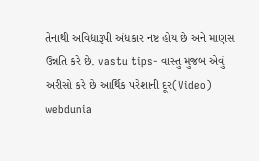તેનાથી અવિદ્યારૂપી અંધકાર નષ્ટ હોય છે અને માણસ ઉન્નતિ કરે છે. vastu tips- વાસ્તુ મુજબ એવું અરીસો કરે છે આર્થિક પરેશાની દૂર(Video)
webdunia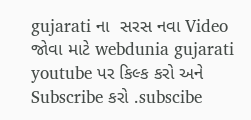gujarati ના  સરસ નવા Video જોવા માટે webdunia gujarati youtube પર કિલ્ક કરો અને Subscribe કરો .subscibe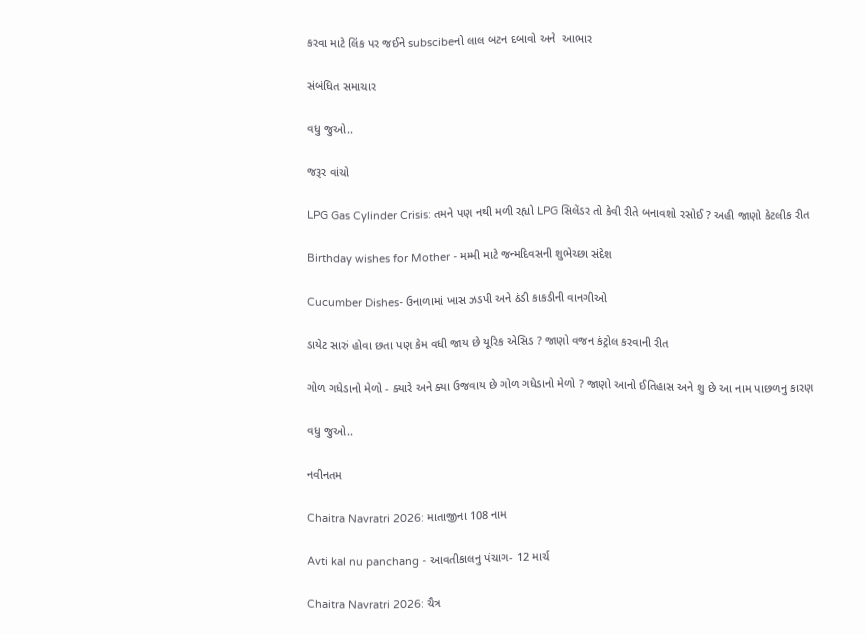કરવા માટે લિંક પર જઈને subscibeનો લાલ બટન દબાવો અને  આભાર

સંબંધિત સમાચાર

વધુ જુઓ..

જરૂર વાંચો

LPG Gas Cylinder Crisis: તમને પણ નથી મળી રહ્યો LPG સિલેંડર તો કેવી રીતે બનાવશો રસોઈ ? અહી જાણો કેટલીક રીત

Birthday wishes for Mother - મમ્મી માટે જન્મદિવસની શુભેચ્છા સંદેશ

Cucumber Dishes- ઉનાળામાં ખાસ ઝડપી અને ઠંડી કાકડીની વાનગીઓ

ડાયેટ સારું હોવા છતા પણ કેમ વધી જાય છે યૂરિક એસિડ ? જાણો વજન કંટ્રોલ કરવાની રીત

ગોળ ગધેડાનો મેળો - ક્યારે અને ક્યા ઉજવાય છે ગોળ ગધેડાનો મેળો ? જાણો આનો ઈતિહાસ અને શુ છે આ નામ પાછળનુ કારણ

વધુ જુઓ..

નવીનતમ

Chaitra Navratri 2026: માતાજીના 108 નામ

Avti kal nu panchang - આવતીકાલનુ પંચાગ- 12 માર્ચ

Chaitra Navratri 2026: ચૈત્ર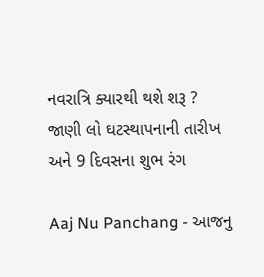નવરાત્રિ ક્યારથી થશે શરૂ ? જાણી લો ઘટસ્થાપનાની તારીખ અને 9 દિવસના શુભ રંગ

Aaj Nu Panchang - આજનુ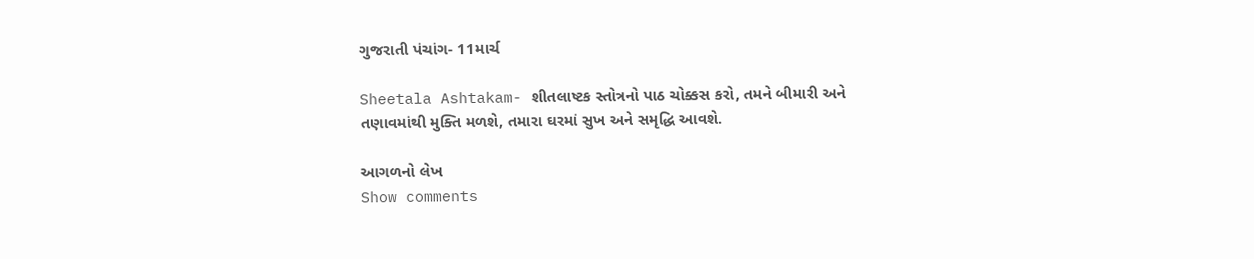ગુજરાતી પંચાંગ- 11માર્ચ

Sheetala Ashtakam- શીતલાષ્ટક સ્તોત્રનો પાઠ ચોક્કસ કરો, તમને બીમારી અને તણાવમાંથી મુક્તિ મળશે, તમારા ઘરમાં સુખ અને સમૃદ્ધિ આવશે.

આગળનો લેખ
Show comments